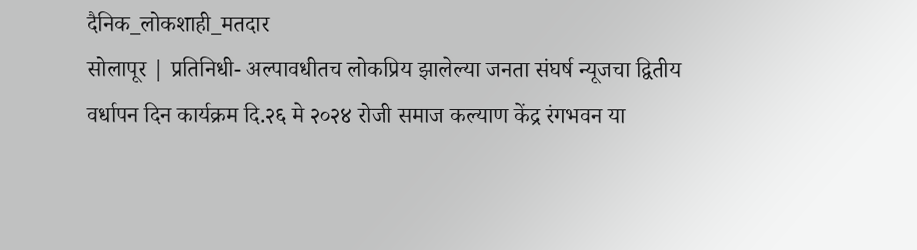दैनिक_लोकशाही_मतदार
सोलापूर | प्रतिनिधी- अल्पावधीतच लोकप्रिय झालेल्या जनता संघर्ष न्यूजचा द्वितीय वर्धापन दिन कार्यक्रम दि.२६ मे २०२४ रोजी समाज कल्याण केंद्र रंगभवन या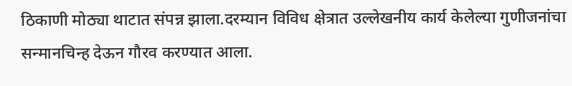ठिकाणी मोठ्या थाटात संपन्न झाला.दरम्यान विविध क्षेत्रात उल्लेखनीय कार्य केलेल्या गुणीजनांचा सन्मानचिन्ह देऊन गौरव करण्यात आला.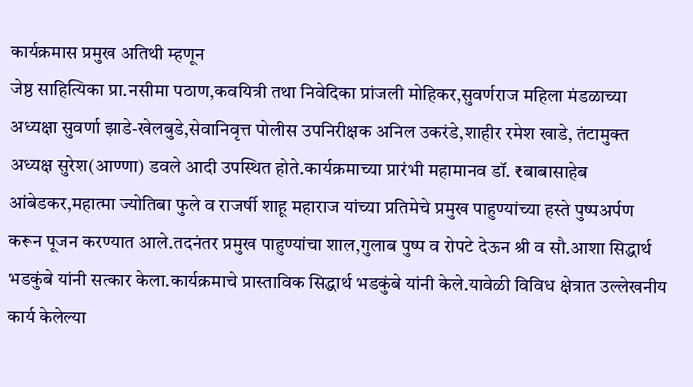कार्यक्रमास प्रमुख अतिथी म्हणून
जेष्ठ साहित्यिका प्रा.नसीमा पठाण,कवयित्री तथा निवेदिका प्रांजली मोहिकर,सुवर्णराज महिला मंडळाच्या अध्यक्षा सुवर्णा झाडे-खेलबुडे,सेवानिवृत्त पोलीस उपनिरीक्षक अनिल उकरंडे,शाहीर रमेश खाडे, तंटामुक्त अध्यक्ष सुरेश(आण्णा) डवले आदी उपस्थित होते.कार्यक्रमाच्या प्रारंभी महामानव डॉ. ₹बाबासाहेब आंबेडकर,महात्मा ज्योतिबा फुले व राजर्षी शाहू महाराज यांच्या प्रतिमेचे प्रमुख पाहुण्यांच्या हस्ते पुष्पअर्पण करून पूजन करण्यात आले.तदनंतर प्रमुख पाहुण्यांचा शाल,गुलाब पुष्प व रोपटे देऊन श्री व सौ.आशा सिद्धार्थ भडकुंबे यांनी सत्कार केला.कार्यक्रमाचे प्रास्ताविक सिद्धार्थ भडकुंबे यांनी केले.यावेळी विविध क्षेत्रात उल्लेखनीय कार्य केलेल्या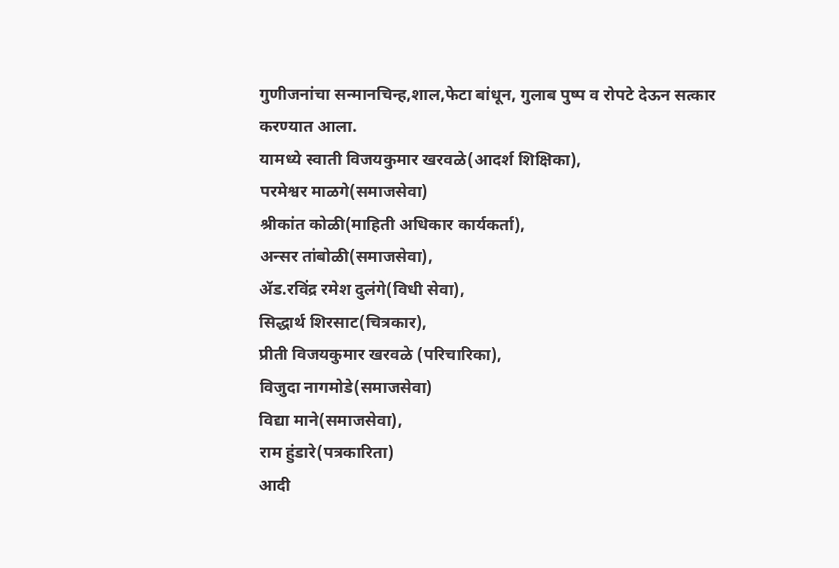गुणीजनांचा सन्मानचिन्ह,शाल,फेटा बांधून, गुलाब पुष्प व रोपटे देऊन सत्कार करण्यात आला.
यामध्ये स्वाती विजयकुमार खरवळे(आदर्श शिक्षिका),
परमेश्वर माळगे(समाजसेवा)
श्रीकांत कोळी(माहिती अधिकार कार्यकर्ता),
अन्सर तांबोळी(समाजसेवा),
ॲड.रविंद्र रमेश दुलंगे(विधी सेवा),
सिद्धार्थ शिरसाट(चित्रकार),
प्रीती विजयकुमार खरवळे (परिचारिका),
विजुदा नागमोडे(समाजसेवा)
विद्या माने(समाजसेवा),
राम हुंडारे(पत्रकारिता)
आदी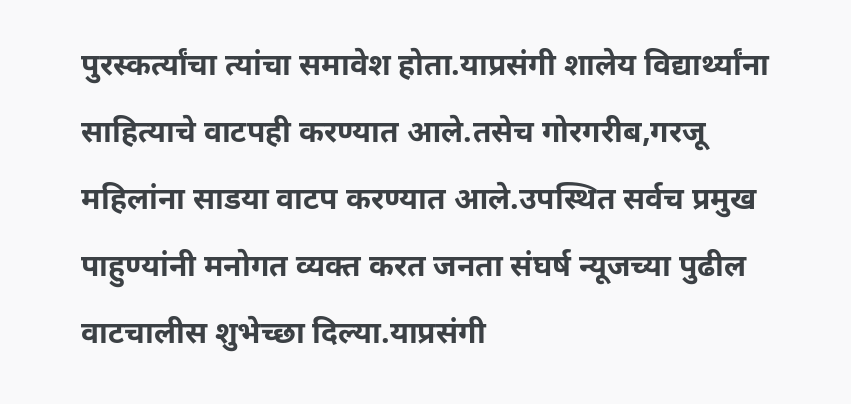पुरस्कर्त्यांचा त्यांचा समावेश होता.याप्रसंगी शालेय विद्यार्थ्यांना साहित्याचे वाटपही करण्यात आले.तसेच गोरगरीब,गरजू महिलांना साडया वाटप करण्यात आले.उपस्थित सर्वच प्रमुख पाहुण्यांनी मनोगत व्यक्त करत जनता संघर्ष न्यूजच्या पुढील वाटचालीस शुभेच्छा दिल्या.याप्रसंगी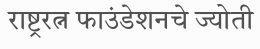राष्ट्ररत्न फाउंडेशनचे ज्योती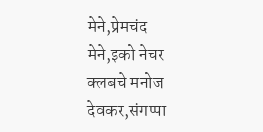मेने,प्रेमचंद मेने,इको नेचर क्लबचे मनोज देवकर,संगप्पा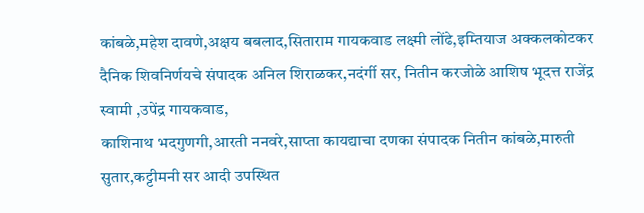कांबळे,महेश दावणे,अक्षय बबलाद,सिताराम गायकवाड लक्ष्मी लोंढे,इम्तियाज अक्कलकोटकर दैनिक शिवनिर्णयचे संपादक अनिल शिराळकर,नदंर्गी सर, नितीन करजोळे आशिष भूदत्त राजेंद्र स्वामी ,उपेंद्र गायकवाड,
काशिनाथ भदगुणगी,आरती ननवरे,साप्ता कायद्याचा दणका संपादक नितीन कांबळे,मारुती सुतार,कट्टीमनी सर आदी उपस्थित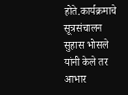होते.कार्यक्रमाचे सूत्रसंचालन सुहास भोसले यांनी केले तर आभार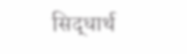सिद्धार्थ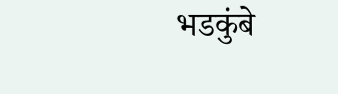भडकुंबे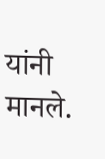यांनी मानले.